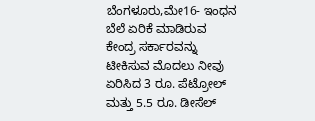ಬೆಂಗಳೂರು,ಮೇ16- ಇಂಧನ ಬೆಲೆ ಏರಿಕೆ ಮಾಡಿರುವ ಕೇಂದ್ರ ಸರ್ಕಾರವನ್ನು ಟೀಕಿಸುವ ಮೊದಲು ನೀವು ಏರಿಸಿದ 3 ರೂ. ಪೆಟ್ರೋಲ್ ಮತ್ತು 5.5 ರೂ. ಡೀಸೆಲ್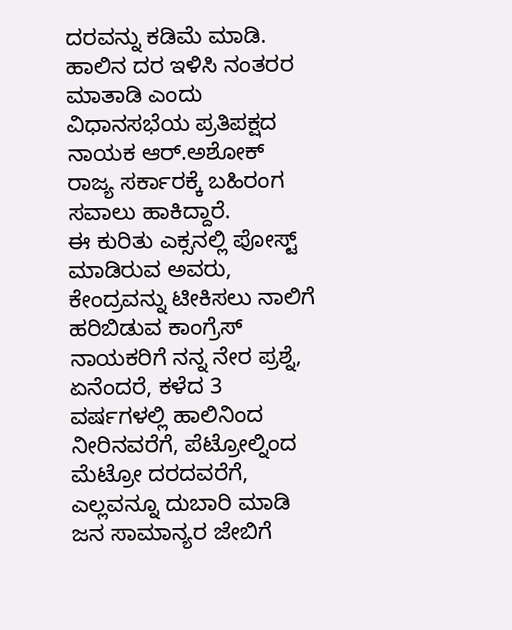ದರವನ್ನು ಕಡಿಮೆ ಮಾಡಿ. ಹಾಲಿನ ದರ ಇಳಿಸಿ ನಂತರರ ಮಾತಾಡಿ ಎಂದು ವಿಧಾನಸಭೆಯ ಪ್ರತಿಪಕ್ಷದ ನಾಯಕ ಆರ್.ಅಶೋಕ್ ರಾಜ್ಯ ಸರ್ಕಾರಕ್ಕೆ ಬಹಿರಂಗ ಸವಾಲು ಹಾಕಿದ್ದಾರೆ.
ಈ ಕುರಿತು ಎಕ್ಸನಲ್ಲಿ ಪೋಸ್ಟ್ ಮಾಡಿರುವ ಅವರು, ಕೇಂದ್ರವನ್ನು ಟೀಕಿಸಲು ನಾಲಿಗೆ ಹರಿಬಿಡುವ ಕಾಂಗ್ರೆಸ್ ನಾಯಕರಿಗೆ ನನ್ನ ನೇರ ಪ್ರಶ್ನೆ, ಏನೆಂದರೆ, ಕಳೆದ 3 ವರ್ಷಗಳಲ್ಲಿ ಹಾಲಿನಿಂದ ನೀರಿನವರೆಗೆ, ಪೆಟ್ರೋಲ್ನಿಂದ ಮೆಟ್ರೋ ದರದವರೆಗೆ, ಎಲ್ಲವನ್ನೂ ದುಬಾರಿ ಮಾಡಿ ಜನ ಸಾಮಾನ್ಯರ ಜೇಬಿಗೆ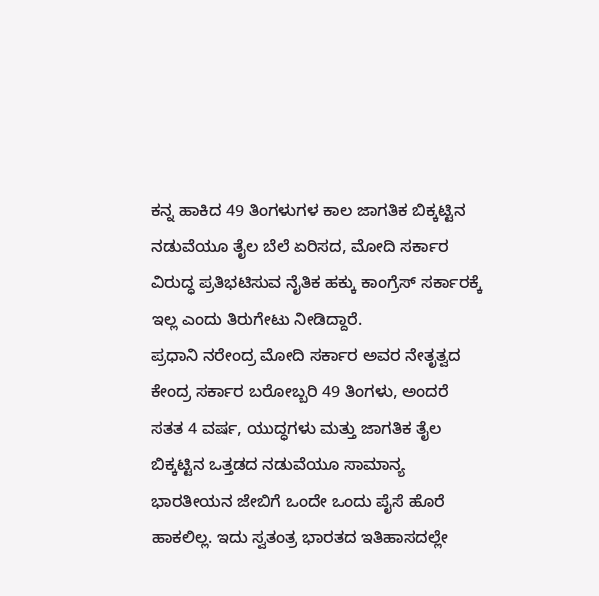ಕನ್ನ ಹಾಕಿದ 49 ತಿಂಗಳುಗಳ ಕಾಲ ಜಾಗತಿಕ ಬಿಕ್ಕಟ್ಟಿನ ನಡುವೆಯೂ ತೈಲ ಬೆಲೆ ಏರಿಸದ, ಮೋದಿ ಸರ್ಕಾರ ವಿರುದ್ಧ ಪ್ರತಿಭಟಿಸುವ ನೈತಿಕ ಹಕ್ಕು ಕಾಂಗ್ರೆಸ್ ಸರ್ಕಾರಕ್ಕೆ ಇಲ್ಲ ಎಂದು ತಿರುಗೇಟು ನೀಡಿದ್ದಾರೆ.
ಪ್ರಧಾನಿ ನರೇಂದ್ರ ಮೋದಿ ಸರ್ಕಾರ ಅವರ ನೇತೃತ್ವದ ಕೇಂದ್ರ ಸರ್ಕಾರ ಬರೋಬ್ಬರಿ 49 ತಿಂಗಳು, ಅಂದರೆ ಸತತ 4 ವರ್ಷ, ಯುದ್ಧಗಳು ಮತ್ತು ಜಾಗತಿಕ ತೈಲ ಬಿಕ್ಕಟ್ಟಿನ ಒತ್ತಡದ ನಡುವೆಯೂ ಸಾಮಾನ್ಯ ಭಾರತೀಯನ ಜೇಬಿಗೆ ಒಂದೇ ಒಂದು ಪೈಸೆ ಹೊರೆ ಹಾಕಲಿಲ್ಲ. ಇದು ಸ್ವತಂತ್ರ ಭಾರತದ ಇತಿಹಾಸದಲ್ಲೇ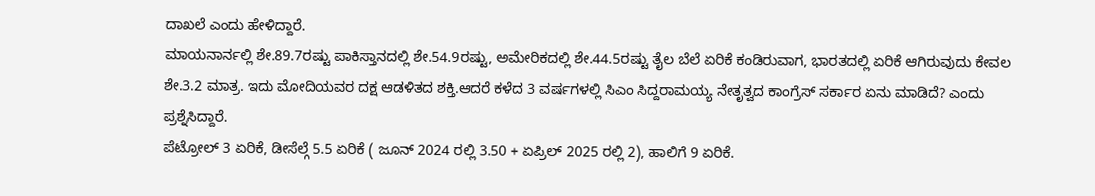ದಾಖಲೆ ಎಂದು ಹೇಳಿದ್ದಾರೆ.
ಮಾಯನಾರ್ನಲ್ಲಿ ಶೇ.89.7ರಷ್ಟು ಪಾಕಿಸ್ತಾನದಲ್ಲಿ ಶೇ.54.9ರಷ್ಟು, ಅಮೇರಿಕದಲ್ಲಿ ಶೇ.44.5ರಷ್ಟು ತೈಲ ಬೆಲೆ ಏರಿಕೆ ಕಂಡಿರುವಾಗ, ಭಾರತದಲ್ಲಿ ಏರಿಕೆ ಆಗಿರುವುದು ಕೇವಲ ಶೇ.3.2 ಮಾತ್ರ. ಇದು ಮೋದಿಯವರ ದಕ್ಷ ಆಡಳಿತದ ಶಕ್ತಿ.ಆದರೆ ಕಳೆದ 3 ವರ್ಷಗಳಲ್ಲಿ ಸಿಎಂ ಸಿದ್ದರಾಮಯ್ಯ ನೇತೃತ್ವದ ಕಾಂಗ್ರೆಸ್ ಸರ್ಕಾರ ಏನು ಮಾಡಿದೆ? ಎಂದು ಪ್ರಶ್ನೆಸಿದ್ದಾರೆ.
ಪೆಟ್ರೋಲ್ 3 ಏರಿಕೆ, ಡೀಸೆಲ್ಗೆ 5.5 ಏರಿಕೆ ( ಜೂನ್ 2024 ರಲ್ಲಿ 3.50 + ಏಪ್ರಿಲ್ 2025 ರಲ್ಲಿ 2), ಹಾಲಿಗೆ 9 ಏರಿಕೆ.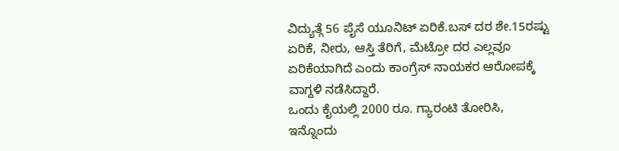ವಿದ್ಯುತ್ಗೆ 56 ಪೈಸೆ ಯೂನಿಟ್ ಏರಿಕೆ.ಬಸ್ ದರ ಶೇ.15ರಷ್ಟು ಏರಿಕೆ, ನೀರು, ಆಸ್ತಿ ತೆರಿಗೆ, ಮೆಟ್ರೋ ದರ ಎಲ್ಲವೂ ಏರಿಕೆಯಾಗಿದೆ ಎಂದು ಕಾಂಗ್ರೆಸ್ ನಾಯಕರ ಆರೋಪಕ್ಕೆ ವಾಗ್ದಳಿ ನಡೆಸಿದ್ದಾರೆ.
ಒಂದು ಕೈಯಲ್ಲಿ 2000 ರೂ. ಗ್ಯಾರಂಟಿ ತೋರಿಸಿ, ಇನ್ನೊಂದು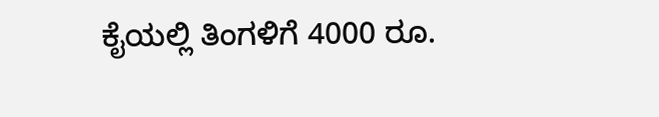ಕೈಯಲ್ಲಿ ತಿಂಗಳಿಗೆ 4000 ರೂ.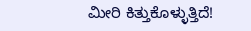ಮೀರಿ ಕಿತ್ತುಕೊಳ್ಳುತ್ತಿದೆ!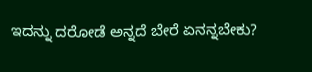ಇದನ್ನು ದರೋಡೆ ಅನ್ನದೆ ಬೇರೆ ಏನನ್ನಬೇಕು?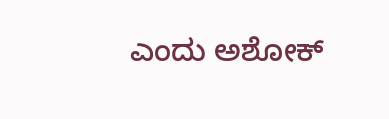ಎಂದು ಅಶೋಕ್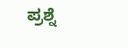ಪ್ರಶ್ನೆ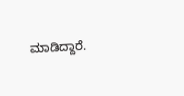ಮಾಡಿದ್ದಾರೆ.